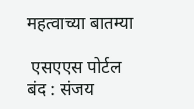महत्वाच्या बातम्या

 एसएएस पोर्टल बंद : संजय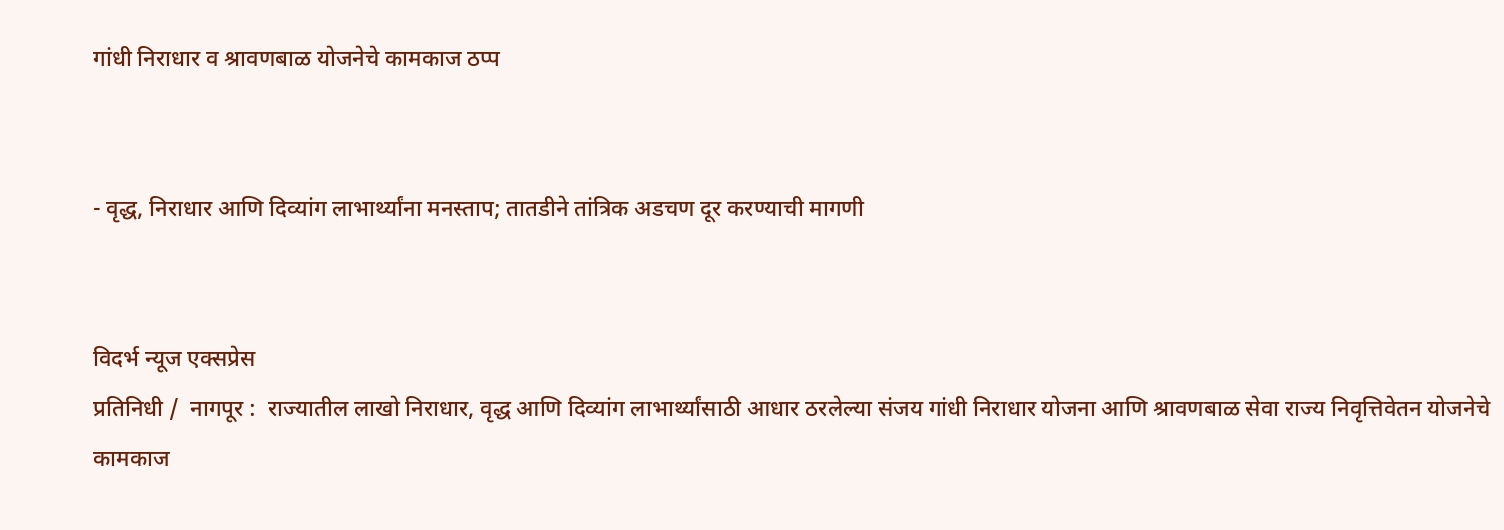गांधी निराधार व श्रावणबाळ योजनेचे कामकाज ठप्प


- वृद्ध, निराधार आणि दिव्यांग लाभार्थ्यांना मनस्ताप; तातडीने तांत्रिक अडचण दूर करण्याची मागणी


विदर्भ न्यूज एक्सप्रेस
प्रतिनिधी /  नागपूर :  राज्यातील लाखो निराधार, वृद्ध आणि दिव्यांग लाभार्थ्यांसाठी आधार ठरलेल्या संजय गांधी निराधार योजना आणि श्रावणबाळ सेवा राज्य निवृत्तिवेतन योजनेचे कामकाज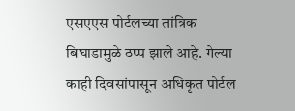एसएएस पोर्टलच्या तांत्रिक बिघाडामुळे ठप्प झाले आहे. गेल्या काही दिवसांपासून अधिकृत पोर्टल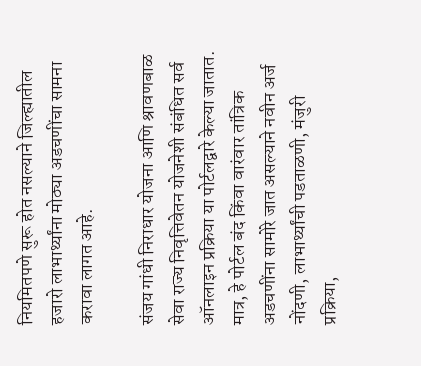नियमितपणे सुरू होत नसल्याने जिल्ह्यातील हजारो लाभार्थ्यांना मोठ्या अडचणींचा सामना करावा लागत आहे.

संजय गांधी निराधार योजना आणि श्रावणबाळ सेवा राज्य निवृत्तिवेतन योजनेशी संबंधित सर्व ऑनलाइन प्रक्रिया या पोर्टलद्वारे केल्या जातात. मात्र, हे पोर्टल बंद किंवा वारंवार तांत्रिक अडचणींना सामोरे जात असल्याने नवीन अर्ज नोंदणी, लाभार्थ्यांची पडताळणी, मंजुरी प्रक्रिया,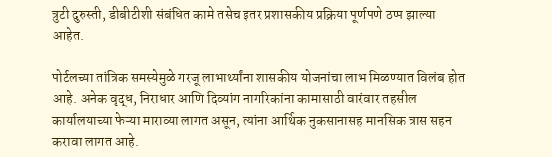त्रुटी दुरुस्ती, डीबीटीशी संबंधित कामे तसेच इतर प्रशासकीय प्रक्रिया पूर्णपणे ठप्प झाल्या आहेत.

पोर्टलच्या तांत्रिक समस्येमुळे गरजू लाभार्थ्यांना शासकीय योजनांचा लाभ मिळण्यात विलंब होत आहे. अनेक वृद्ध, निराधार आणि दिव्यांग नागरिकांना कामासाठी वारंवार तहसील कार्यालयाच्या फेऱ्या माराव्या लागत असून, त्यांना आर्थिक नुकसानासह मानसिक त्रास सहन करावा लागत आहे.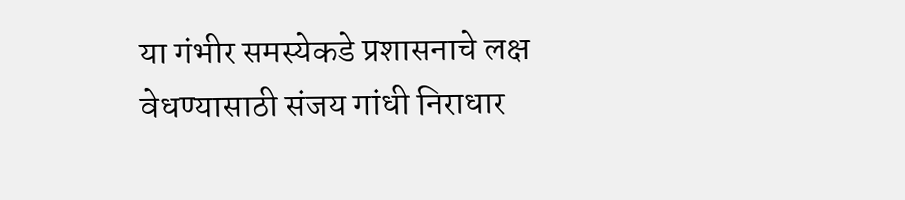या गंभीर समस्येकडे प्रशासनाचे लक्ष वेधण्यासाठी संजय गांधी निराधार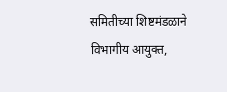समितीच्या शिष्टमंडळाने विभागीय आयुक्त,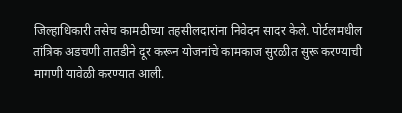जिल्हाधिकारी तसेच कामठीच्या तहसीलदारांना निवेदन सादर केले. पोर्टलमधील तांत्रिक अडचणी तातडीने दूर करून योजनांचे कामकाज सुरळीत सुरू करण्याची मागणी यावेळी करण्यात आली.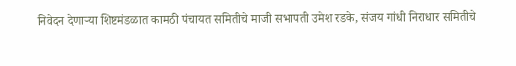निवेदन देणाऱ्या शिष्टमंडळात कामठी पंचायत समितीचे माजी सभापती उमेश रडके, संजय गांधी निराधार समितीचे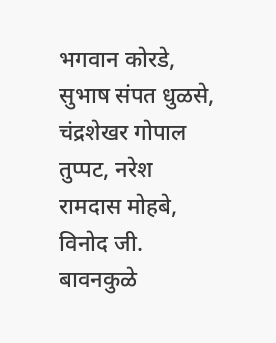भगवान कोरडे, सुभाष संपत धुळसे, चंद्रशेखर गोपाल तुप्पट, नरेश रामदास मोहबे, विनोद जी. बावनकुळे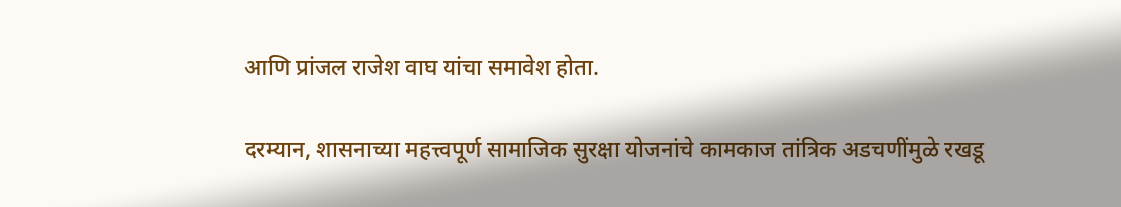आणि प्रांजल राजेश वाघ यांचा समावेश होता.

दरम्यान, शासनाच्या महत्त्वपूर्ण सामाजिक सुरक्षा योजनांचे कामकाज तांत्रिक अडचणींमुळे रखडू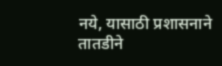नये, यासाठी प्रशासनाने तातडीने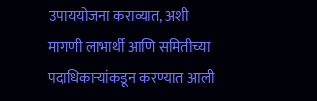उपाययोजना कराव्यात, अशी मागणी लाभार्थी आणि समितीच्या पदाधिकाऱ्यांकडून करण्यात आली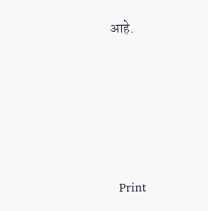आहे.





  Print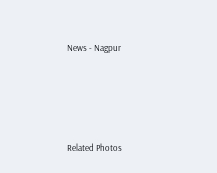News - Nagpur




Related Photos